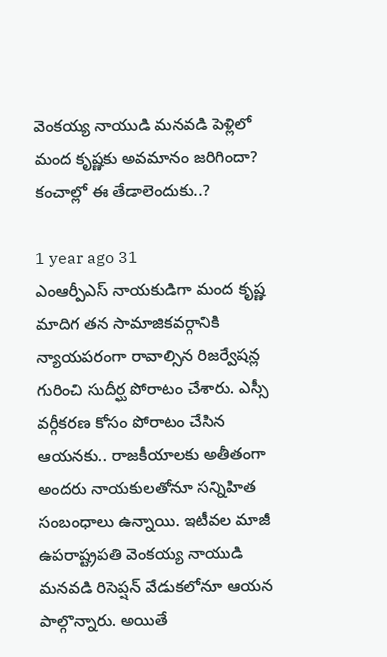వెంకయ్య నాయుడి మనవడి పెళ్లిలో మంద కృష్ణకు అవమానం జరిగిందా? కంచాల్లో ఈ తేడాలెందుకు..?

1 year ago 31
ఎంఆర్పీఎస్ నాయకుడిగా మంద కృష్ణ మాదిగ తన సామాజికవర్గానికి న్యాయపరంగా రావాల్సిన రిజర్వేషన్ల గురించి సుదీర్ఘ పోరాటం చేశారు. ఎస్సీ వర్గీకరణ కోసం పోరాటం చేసిన ఆయనకు.. రాజకీయాలకు అతీతంగా అందరు నాయకులతోనూ సన్నిహిత సంబంధాలు ఉన్నాయి. ఇటీవల మాజీ ఉపరాష్ట్రపతి వెంకయ్య నాయుడి మనవడి రిసెప్షన్ వేడుకలోనూ ఆయన పాల్గొన్నారు. అయితే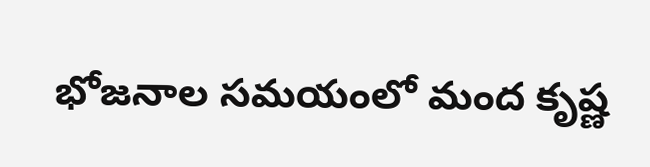భోజనాల సమయంలో మంద కృష్ణ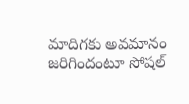మాదిగకు అవమానం జరిగిందంటూ సోషల్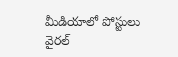మీడియాలో పోస్టులు వైరల్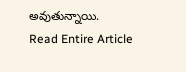అవుతున్నాయి.
Read Entire Article